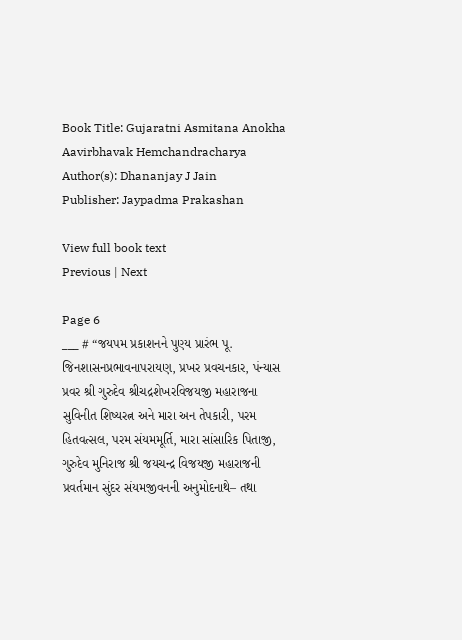Book Title: Gujaratni Asmitana Anokha Aavirbhavak Hemchandracharya
Author(s): Dhananjay J Jain
Publisher: Jaypadma Prakashan

View full book text
Previous | Next

Page 6
___ # “જયપમ પ્રકાશનને પુણ્ય પ્રારંભ પૂ. જિનશાસનપ્રભાવનાપરાયણ, પ્રખર પ્રવચનકાર, પંન્યાસ પ્રવર શ્રી ગુરુદેવ શ્રીચદ્રશેખરવિજયજી મહારાજના સુવિનીત શિષ્યરત્ન અને મારા અન તેપકારી, પરમ હિતવત્સલ, પરમ સંયમમૂર્તિ, મારા સાંસારિક પિતાજી, ગુરુદેવ મુનિરાજ શ્રી જયચન્દ્ર વિજયજી મહારાજની પ્રવર્તમાન સુંદર સંયમજીવનની અનુમોદનાથે– તથા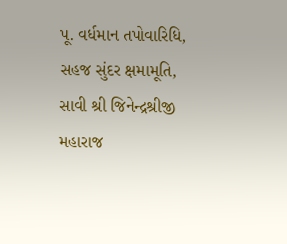પૂ. વર્ધમાન તપોવારિધિ, સહજ સુંદર ક્ષમામૂતિ, સાવી શ્રી જિનેન્દ્રશ્રીજી મહારાજ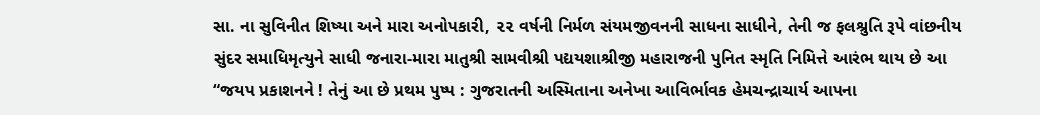સા. ના સુવિનીત શિષ્યા અને મારા અનોપકારી, ૨૨ વર્ષની નિર્મળ સંયમજીવનની સાધના સાધીને, તેની જ ફલશ્રુતિ રૂપે વાંછનીય સુંદર સમાધિમૃત્યુને સાધી જનારા-મારા માતુશ્રી સામવીશ્રી પદ્યયશાશ્રીજી મહારાજની પુનિત સ્મૃતિ નિમિત્તે આરંભ થાય છે આ “જયપ પ્રકાશનને ! તેનું આ છે પ્રથમ પુષ્પ : ગુજરાતની અસ્મિતાના અનેખા આવિર્ભાવક હેમચન્દ્રાચાર્ય આપના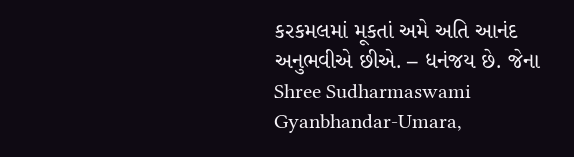કરકમલમાં મૂકતાં અમે અતિ આનંદ અનુભવીએ છીએ. – ધનંજય છે. જેના Shree Sudharmaswami Gyanbhandar-Umara,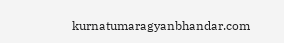kurnatumaragyanbhandar.com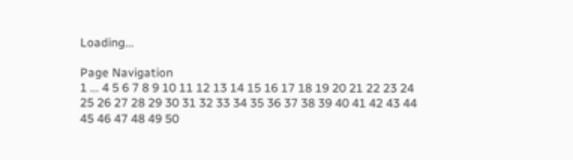Loading...

Page Navigation
1 ... 4 5 6 7 8 9 10 11 12 13 14 15 16 17 18 19 20 21 22 23 24 25 26 27 28 29 30 31 32 33 34 35 36 37 38 39 40 41 42 43 44 45 46 47 48 49 50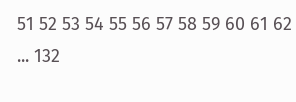51 52 53 54 55 56 57 58 59 60 61 62 ... 132